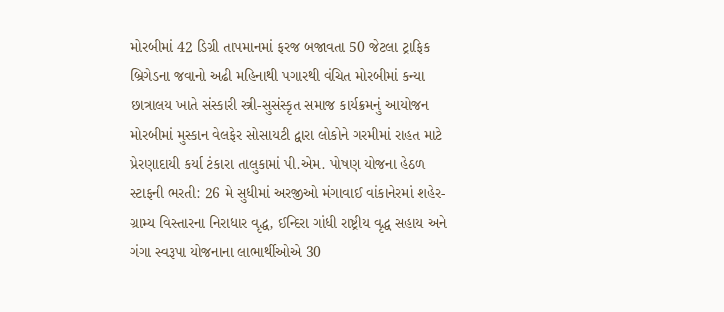મોરબીમાં 42 ડિગ્રી તાપમાનમાં ફરજ બજાવતા 50 જેટલા ટ્રાફિક બ્રિગેડના જવાનો અઢી મહિનાથી પગારથી વંચિત મોરબીમાં કન્યા છાત્રાલય ખાતે સંસ્કારી સ્ત્રી-સુસંસ્કૃત સમાજ કાર્યક્રમનું આયોજન મોરબીમાં મુસ્કાન વેલફેર સોસાયટી દ્વારા લોકોને ગરમીમાં રાહત માટે પ્રેરણાદાયી કર્યા ટંકારા તાલુકામાં પી.એમ. પોષણ યોજના હેઠળ સ્ટાફની ભરતી: 26 મે સુધીમાં અરજીઓ મંગાવાઈ વાંકાનેરમાં શહેર-ગ્રામ્ય વિસ્તારના નિરાધાર વૃદ્ધ, ઈન્દિરા ગાંધી રાષ્ટ્રીય વૃદ્ધ સહાય અને ગંગા સ્વરૂપા યોજનાના લાભાર્થીઓએ 30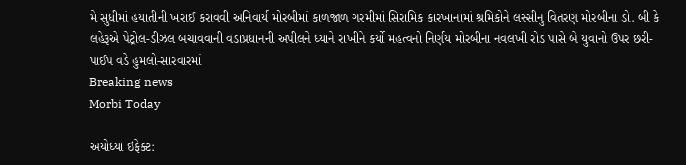મે સુધીમાં હયાતીની ખરાઈ કરાવવી અનિવાર્ય મોરબીમાં કાળજાળ ગરમીમાં સિરામિક કારખાનામાં શ્રમિકોને લસ્સીનુ વિતરણ મોરબીના ડો. બી કે લહેરૂએ પેટ્રોલ-ડીઝલ બચાવવાની વડાપ્રધાનની અપીલને ધ્યાને રાખીને કર્યો મહત્વનો નિર્ણય મોરબીના નવલખી રોડ પાસે બે યુવાનો ઉપર છરી-પાઈપ વડે હુમલો-સારવારમાં
Breaking news
Morbi Today

અયોધ્યા ઇફેક્ટ: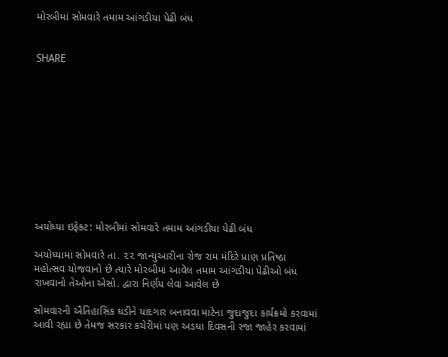મોરબીમાં સોમવારે તમામ આંગડીયા પેઢી બંધ


SHARE











અયોધ્યા ઇફેક્ટ: મોરબીમાં સોમવારે તમામ આંગડીયા પેઢી બંધ

અયોધ્યામાં સોમવારે તા. ૨૨ જાન્યુઆરીના રોજ રામ મંદિરે પ્રાણ પ્રતિષ્ઠા મહોત્સવ યોજવાનો છે ત્યારે મોરબીમાં આવેલ તમામ આંગડીયા પેઢીઓ બંધ રાખવાનો તેઓના એસો. દ્વારા નિર્ણય લેવાં આવેલ છે

સોમવારની ઐતિહાસિક ઘડીને યાદગાર બનાવવા માટેના જુદાજુદા કાર્યક્રમો કરવામાં આવી રહ્યા છે તેમજ સરકાર કચેરીમાં પણ અડધા દિવસની રજા જાહેર કરવામાં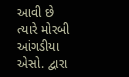આવી છે ત્યારે મોરબી આંગડીયા એસો. દ્વારા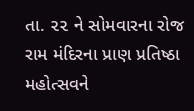તા. ૨૨ ને સોમવારના રોજ રામ મંદિરના પ્રાણ પ્રતિષ્ઠા મહોત્સવને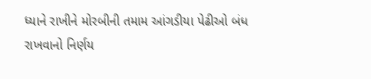ધ્યાને રાખીને મોરબીની તમામ આંગડીયા પેઢીઓ બંધ રાખવાનો નિર્ણય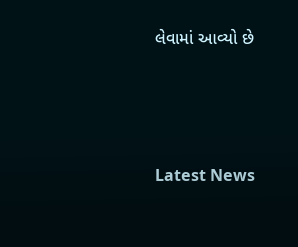લેવામાં આવ્યો છે






Latest News